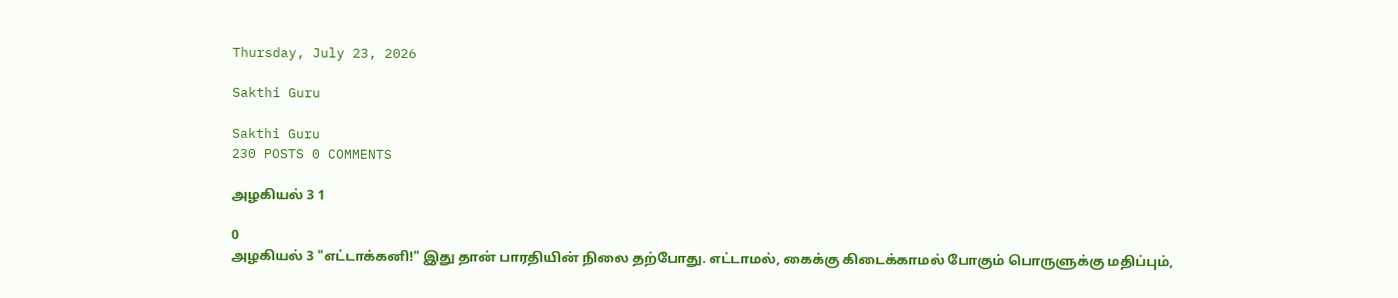Thursday, July 23, 2026

Sakthi Guru

Sakthi Guru
230 POSTS 0 COMMENTS

அழகியல் 3 1

0
அழகியல் 3 "எட்டாக்கனி!" இது தான் பாரதியின் நிலை தற்போது. எட்டாமல், கைக்கு கிடைக்காமல் போகும் பொருளுக்கு மதிப்பும்,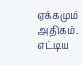ஏக்கமும் அதிகம். எட்டிய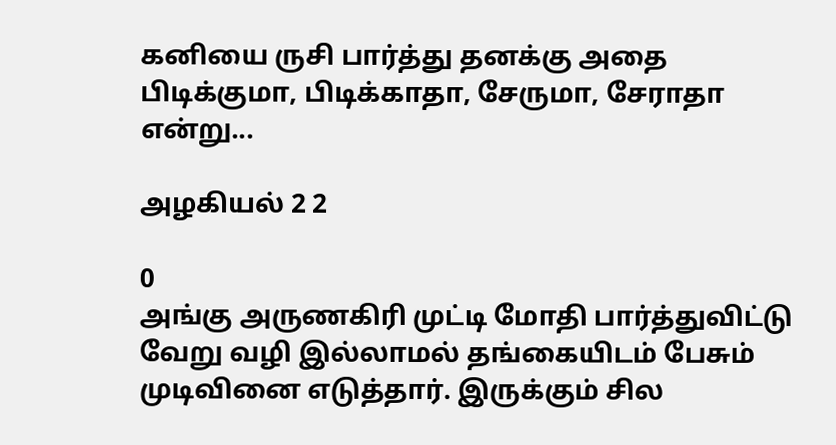கனியை ருசி பார்த்து தனக்கு அதை பிடிக்குமா, பிடிக்காதா, சேருமா, சேராதா என்று...

அழகியல் 2 2

0
அங்கு அருணகிரி முட்டி மோதி பார்த்துவிட்டு வேறு வழி இல்லாமல் தங்கையிடம் பேசும் முடிவினை எடுத்தார். இருக்கும் சில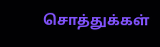சொத்துக்கள்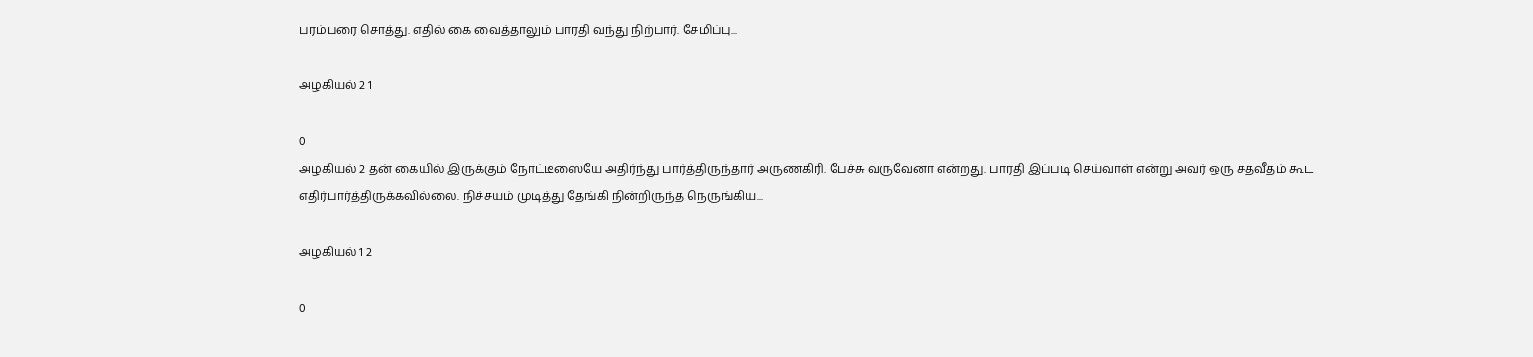பரம்பரை சொத்து. எதில் கை வைத்தாலும் பாரதி வந்து நிற்பார். சேமிப்பு...

அழகியல் 2 1

0
அழகியல் 2 தன் கையில் இருக்கும் நோட்டீஸையே அதிர்ந்து பார்த்திருந்தார் அருணகிரி. பேச்சு வருவேனா என்றது. பாரதி இப்படி செய்வாள் என்று அவர் ஒரு சதவீதம் கூட எதிர்பார்த்திருக்கவில்லை. நிச்சயம் முடித்து தேங்கி நின்றிருந்த நெருங்கிய...

அழகியல் 1 2

0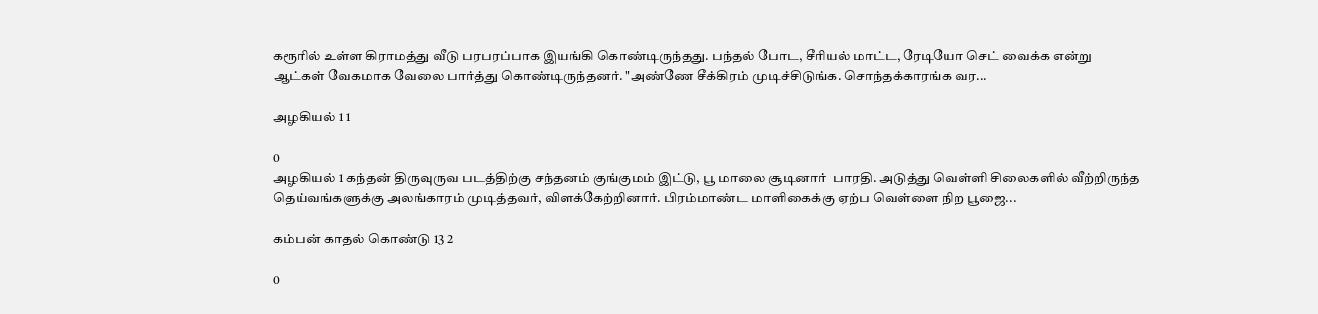கரூரில் உள்ள கிராமத்து வீடு பரபரப்பாக இயங்கி கொண்டிருந்தது. பந்தல் போட, சீரியல் மாட்ட, ரேடியோ செட் வைக்க என்று ஆட்கள் வேகமாக வேலை பார்த்து கொண்டிருந்தனர். "அண்ணே சீக்கிரம் முடிச்சிடுங்க. சொந்தக்காரங்க வர...

அழகியல் 1 1

0
அழகியல் 1 கந்தன் திருவுருவ படத்திற்கு சந்தனம் குங்குமம் இட்டு, பூ மாலை சூடினார்  பாரதி. அடுத்து வெள்ளி சிலைகளில் வீற்றிருந்த தெய்வங்களுக்கு அலங்காரம் முடித்தவர், விளக்கேற்றினார். பிரம்மாண்ட மாளிகைக்கு ஏற்ப வெள்ளை நிற பூஜை...

கம்பன் காதல் கொண்டு 13 2

0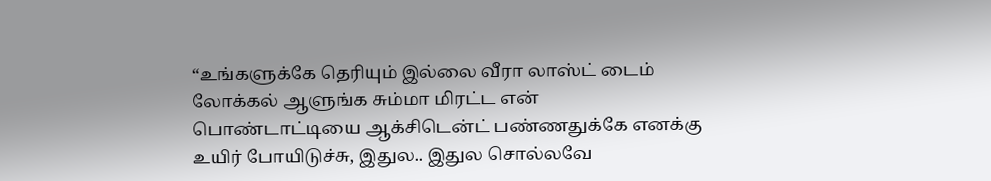“உங்களுக்கே தெரியும் இல்லை வீரா லாஸ்ட் டைம்  லோக்கல் ஆளுங்க சும்மா மிரட்ட என் பொண்டாட்டியை ஆக்சிடென்ட் பண்ணதுக்கே எனக்கு உயிர் போயிடுச்சு, இதுல.. இதுல சொல்லவே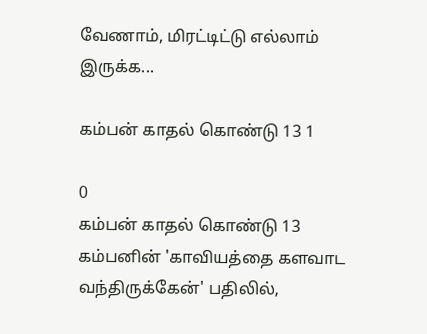வேணாம், மிரட்டிட்டு எல்லாம் இருக்க...

கம்பன் காதல் கொண்டு 13 1

0
கம்பன் காதல் கொண்டு 13 கம்பனின் 'காவியத்தை களவாட வந்திருக்கேன்' பதிலில்,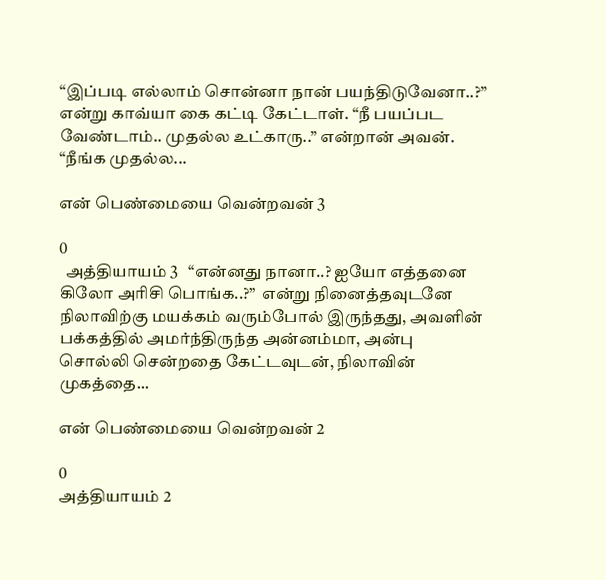“இப்படி எல்லாம் சொன்னா நான் பயந்திடுவேனா..?” என்று காவ்யா கை கட்டி கேட்டாள். “நீ பயப்பட வேண்டாம்.. முதல்ல உட்காரு..” என்றான் அவன். “நீங்க முதல்ல...

என் பெண்மையை வென்றவன் 3

0
  அத்தியாயம் 3   “என்னது நானா..? ஐயோ எத்தனை கிலோ அரிசி பொங்க..?”  என்று நினைத்தவுடனே  நிலாவிற்கு மயக்கம் வரும்போல் இருந்தது, அவளின் பக்கத்தில் அமர்ந்திருந்த அன்னம்மா, அன்பு சொல்லி சென்றதை கேட்டவுடன், நிலாவின் முகத்தை...

என் பெண்மையை வென்றவன் 2

0
அத்தியாயம் 2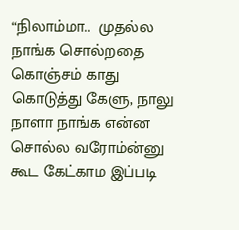“நிலாம்மா..  முதல்ல நாங்க சொல்றதை  கொஞ்சம் காது கொடுத்து கேளு, நாலு நாளா நாங்க என்ன சொல்ல வரோம்ன்னு கூட கேட்காம இப்படி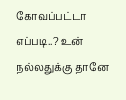கோவப்பட்டா எப்படி..? உன் நல்லதுக்கு தானே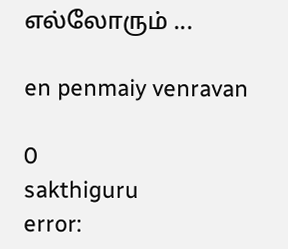எல்லோரும் ...

en penmaiy venravan

0
sakthiguru
error: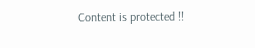Content is protected !!